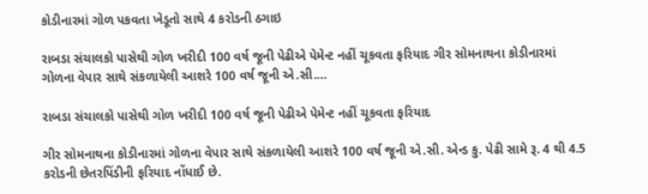કોડીનારમાં ગોળ પકવતા ખેડૂતો સાથે 4 કરોડની ઠગાઇ

રાબડા સંચાલકો પાસેથી ગોળ ખરીદી 100 વર્ષ જૂની પેઢીએ પેમેન્ટ નહીં ચૂકવતા ફરિયાદ ગીર સોમનાથના કોડીનારમાં ગોળના વેપાર સાથે સંકળાયેલી આશરે 100 વર્ષ જૂની એ.સી.…

રાબડા સંચાલકો પાસેથી ગોળ ખરીદી 100 વર્ષ જૂની પેઢીએ પેમેન્ટ નહીં ચૂકવતા ફરિયાદ

ગીર સોમનાથના કોડીનારમાં ગોળના વેપાર સાથે સંકળાયેલી આશરે 100 વર્ષ જૂની એ.સી. એન્ડ કુ. પેઢી સામે રૂ. 4 થી 4.5 કરોડની છેતરપિંડીની ફરિયાદ નોંધાઈ છે.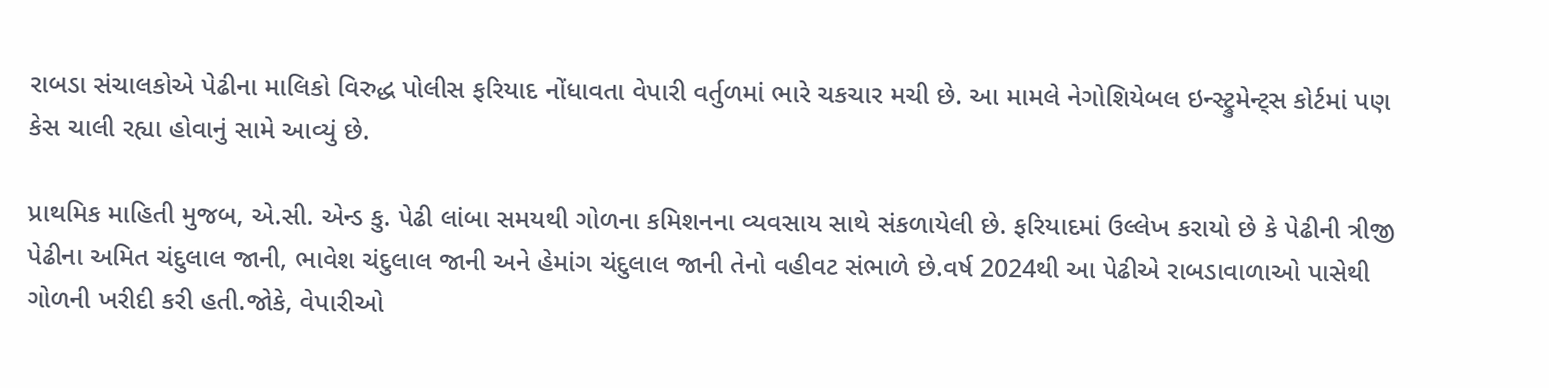રાબડા સંચાલકોએ પેઢીના માલિકો વિરુદ્ધ પોલીસ ફરિયાદ નોંધાવતા વેપારી વર્તુળમાં ભારે ચકચાર મચી છે. આ મામલે નેગોશિયેબલ ઇન્સ્ટ્રુમેન્ટ્સ કોર્ટમાં પણ કેસ ચાલી રહ્યા હોવાનું સામે આવ્યું છે.

પ્રાથમિક માહિતી મુજબ, એ.સી. એન્ડ કુ. પેઢી લાંબા સમયથી ગોળના કમિશનના વ્યવસાય સાથે સંકળાયેલી છે. ફરિયાદમાં ઉલ્લેખ કરાયો છે કે પેઢીની ત્રીજી પેઢીના અમિત ચંદુલાલ જાની, ભાવેશ ચંદુલાલ જાની અને હેમાંગ ચંદુલાલ જાની તેનો વહીવટ સંભાળે છે.વર્ષ 2024થી આ પેઢીએ રાબડાવાળાઓ પાસેથી ગોળની ખરીદી કરી હતી.જોકે, વેપારીઓ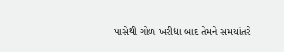પાસેથી ગોળ ખરીદ્યા બાદ તેમને સમયાંતરે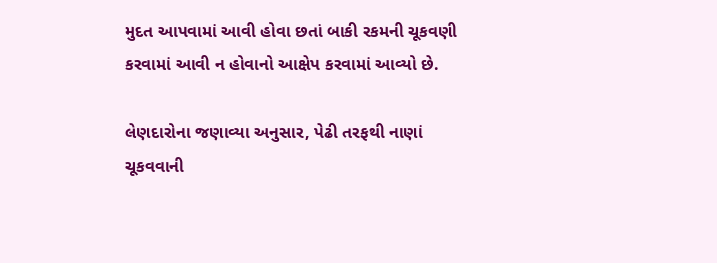મુદત આપવામાં આવી હોવા છતાં બાકી રકમની ચૂકવણી કરવામાં આવી ન હોવાનો આક્ષેપ કરવામાં આવ્યો છે.

લેણદારોના જણાવ્યા અનુસાર, પેઢી તરફથી નાણાં ચૂકવવાની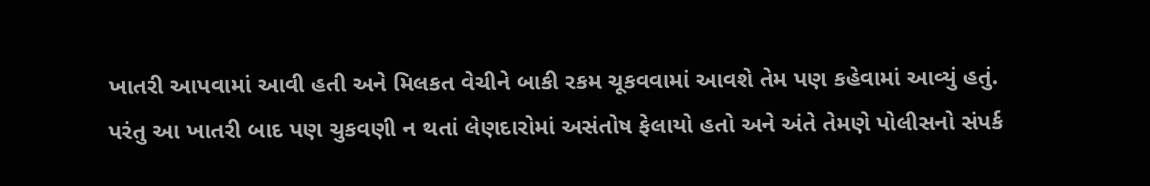ખાતરી આપવામાં આવી હતી અને મિલકત વેચીને બાકી રકમ ચૂકવવામાં આવશે તેમ પણ કહેવામાં આવ્યું હતું. પરંતુ આ ખાતરી બાદ પણ ચુકવણી ન થતાં લેણદારોમાં અસંતોષ ફેલાયો હતો અને અંતે તેમણે પોલીસનો સંપર્ક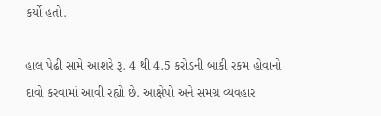કર્યો હતો.

હાલ પેઢી સામે આશરે રૂ. 4 થી 4.5 કરોડની બાકી રકમ હોવાનો દાવો કરવામાં આવી રહ્યો છે. આક્ષેપો અને સમગ્ર વ્યવહાર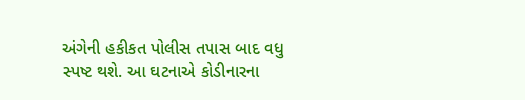અંગેની હકીકત પોલીસ તપાસ બાદ વધુ સ્પષ્ટ થશે. આ ઘટનાએ કોડીનારના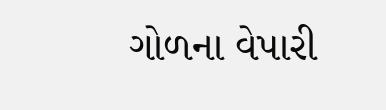ગોળના વેપારી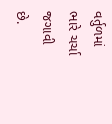વર્તુળમાં ભારે ચર્ચા જગાવી છે.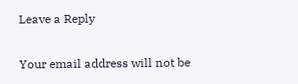Leave a Reply

Your email address will not be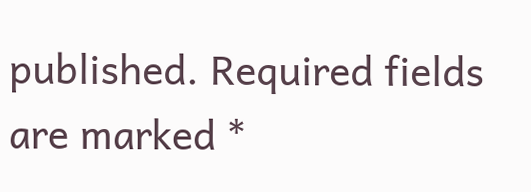published. Required fields are marked *